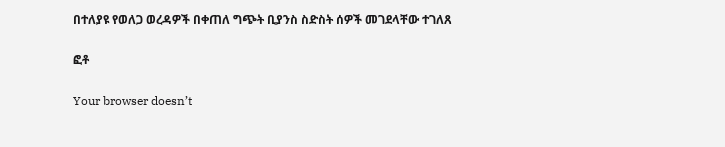በተለያዩ የወለጋ ወረዳዎች በቀጠለ ግጭት ቢያንስ ስድስት ሰዎች መገደላቸው ተገለጸ

ፎቶ

Your browser doesn’t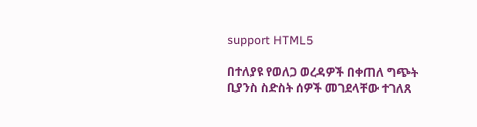support HTML5

በተለያዩ የወለጋ ወረዳዎች በቀጠለ ግጭት ቢያንስ ስድስት ሰዎች መገደላቸው ተገለጸ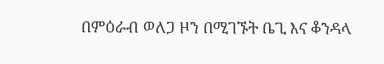በምዕራብ ወለጋ ዞን በሚገኙት ቤጊ እና ቆንዳላ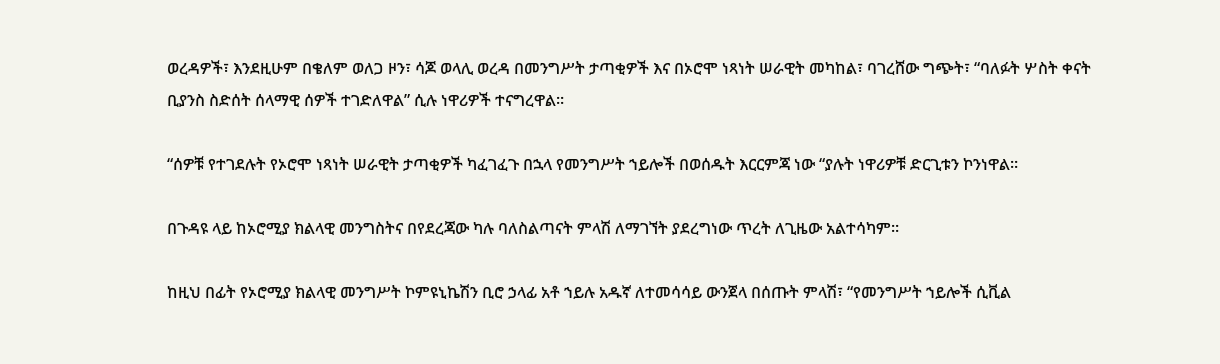ወረዳዎች፣ እንደዚሁም በቄለም ወለጋ ዞን፣ ሳጆ ወላሊ ወረዳ በመንግሥት ታጣቂዎች እና በኦሮሞ ነጻነት ሠራዊት መካከል፣ ባገረሸው ግጭት፣ “ባለፉት ሦስት ቀናት ቢያንስ ስድሰት ሰላማዊ ሰዎች ተገድለዋል” ሲሉ ነዋሪዎች ተናግረዋል።

“ሰዎቹ የተገደሉት የኦሮሞ ነጻነት ሠራዊት ታጣቂዎች ካፈገፈጉ በኋላ የመንግሥት ኀይሎች በወሰዱት እርርምጃ ነው “ያሉት ነዋሪዎቹ ድርጊቱን ኮንነዋል።

በጉዳዩ ላይ ከኦሮሚያ ክልላዊ መንግስትና በየደረጃው ካሉ ባለስልጣናት ምላሽ ለማገኘት ያደረግነው ጥረት ለጊዜው አልተሳካም።

ከዚህ በፊት የኦሮሚያ ክልላዊ መንግሥት ኮምዩኒኬሽን ቢሮ ኃላፊ አቶ ኀይሉ አዱኛ ለተመሳሳይ ውንጀላ በሰጡት ምላሽ፣ “የመንግሥት ኀይሎች ሲቪል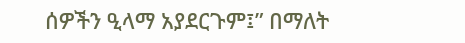ሰዎችን ዒላማ አያደርጉም፤” በማለት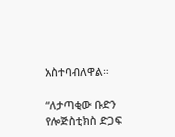አስተባብለዋል።

“ለታጣቂው ቡድን የሎጅስቲክስ ድጋፍ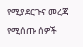የሚያደርጉና መረጃ የሚሰጡ ሰዎች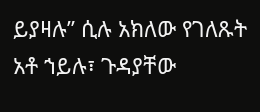ይያዛሉ” ሲሉ አክለው የገለጹት አቶ ኀይሉ፣ ጉዳያቸው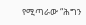የሚጣራው “ሕግን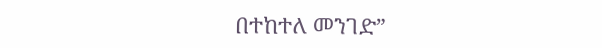በተከተለ መንገድ”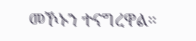መኾኑን ተናግረዋል።